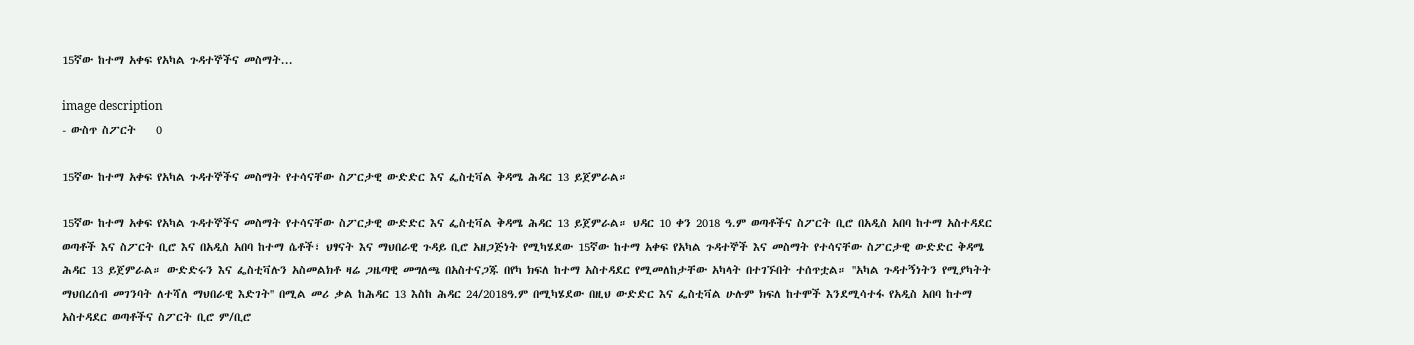15ኛው ከተማ አቀፍ የአካል ጉዳተኞችና መስማት...

image description
- ውስጥ ስፖርት    0

15ኛው ከተማ አቀፍ የአካል ጉዳተኞችና መስማት የተሳናቸው ስፖርታዊ ውድድር እና ፌስቲቫል ቅዳሜ ሕዳር 13 ይጀምራል።

15ኛው ከተማ አቀፍ የአካል ጉዳተኞችና መስማት የተሳናቸው ስፖርታዊ ውድድር እና ፌስቲቫል ቅዳሜ ሕዳር 13 ይጀምራል። ህዳር 10 ቀን 2018 ዓ.ም ወጣቶችና ስፖርት ቢሮ በአዲስ አበባ ከተማ አስተዳደር ወጣቶች እና ስፖርት ቢሮ እና በአዲስ አበባ ከተማ ሴቶች፣ ህፃናት እና ማህበራዊ ጉዳይ ቢሮ አዘጋጅነት የሚካሄደው 15ኛው ከተማ አቀፍ የአካል ጉዳተኞች እና መስማት የተሳናቸው ስፖርታዊ ውድድር ቅዳሜ ሕዳር 13 ይጀምራል። ውድድሩን እና ፌስቲቫሉን አስመልክቶ ዛሬ ጋዜጣዊ መግለጫ በአስተናጋጁ በየካ ክፍለ ከተማ አስተዳደር የሚመለከታቸው አካላት በተገኙበት ተሰጥቷል። ''አካል ጉዳተኝነትን የሚያካትት ማህበረሰብ መገንባት ለተሻለ ማህበራዊ እድገት'' በሚል መሪ ቃል ከሕዳር 13 እስከ ሕዳር 24/2018ዓ.ም በሚካሄደው በዚህ ውድድር እና ፌስቲቫል ሁሉም ክፍለ ከተሞች እንደሚሳተፋ የአዲስ አበባ ከተማ አስተዳደር ወጣቶችና ስፖርት ቢሮ ም/ቢሮ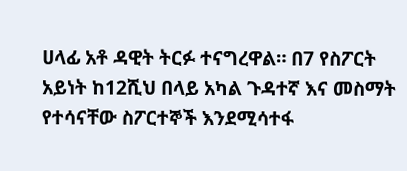ሀላፊ አቶ ዳዊት ትርፉ ተናግረዋል። በ7 የስፖርት አይነት ከ12ሺህ በላይ አካል ጉዳተኛ እና መስማት የተሳናቸው ስፖርተኞች እንደሚሳተፋ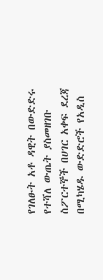የገለፁት አቶ ዳዊት በውድድሩ የተሻለ ውጤት ያስመዘገቡ ስፖርተኞች በሀገር አቀፍ ደረጃ በሚካሄዱ ውድድሮች የአዲስ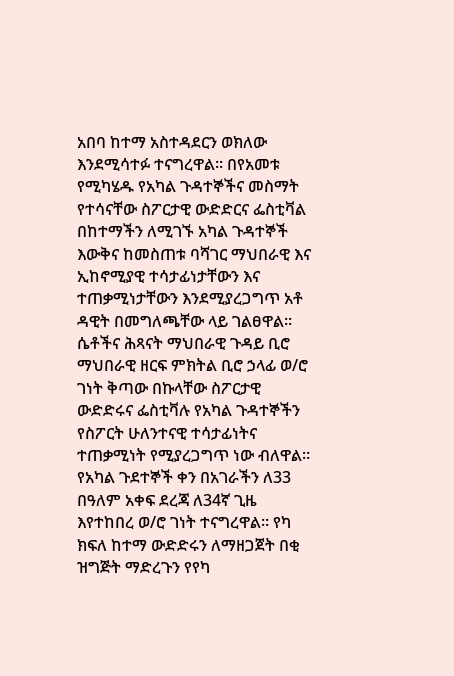አበባ ከተማ አስተዳደርን ወክለው እንደሚሳተፉ ተናግረዋል። በየአመቱ የሚካሄዱ የአካል ጉዳተኞችና መስማት የተሳናቸው ስፖርታዊ ውድድርና ፌስቲቫል በከተማችን ለሚገኙ አካል ጉዳተኞች እውቅና ከመስጠቱ ባሻገር ማህበራዊ እና ኢከኖሚያዊ ተሳታፊነታቸውን እና ተጠቃሚነታቸውን እንደሚያረጋግጥ አቶ ዳዊት በመግለጫቸው ላይ ገልፀዋል። ሴቶችና ሕጻናት ማህበራዊ ጉዳይ ቢሮ ማህበራዊ ዘርፍ ምክትል ቢሮ ኃላፊ ወ/ሮ ገነት ቅጣው በኩላቸው ስፖርታዊ ውድድሩና ፌስቲቫሉ የአካል ጉዳተኞችን የስፖርት ሁለንተናዊ ተሳታፊነትና ተጠቃሚነት የሚያረጋግጥ ነው ብለዋል። የአካል ጉደተኞች ቀን በአገራችን ለ33 በዓለም አቀፍ ደረጃ ለ34ኛ ጊዜ እየተከበረ ወ/ሮ ገነት ተናግረዋል። የካ ክፍለ ከተማ ውድድሩን ለማዘጋጀት በቂ ዝግጅት ማድረጉን የየካ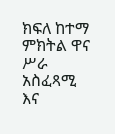ክፍለ ከተማ ምክትል ዋና ሥራ አስፈጻሚ እና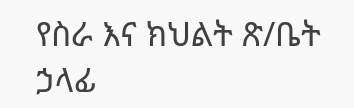የስራ እና ክህልት ጽ/ቤት ኃላፊ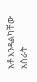አቶ እንዳልካቸው አስራት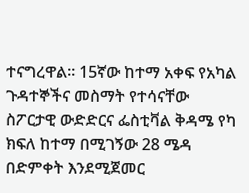ተናግረዋል። 15ኛው ከተማ አቀፍ የአካል ጉዳተኞችና መስማት የተሳናቸው ስፖርታዊ ውድድርና ፌስቲቫል ቅዳሜ የካ ክፍለ ከተማ በሚገኝው 28 ሜዳ በድምቀት እንደሚጀመር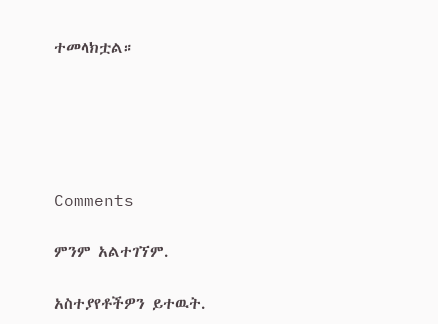ተመላክቷል።





Comments

ምንም አልተገኘም.

አስተያየቶችዎን ይተዉት.